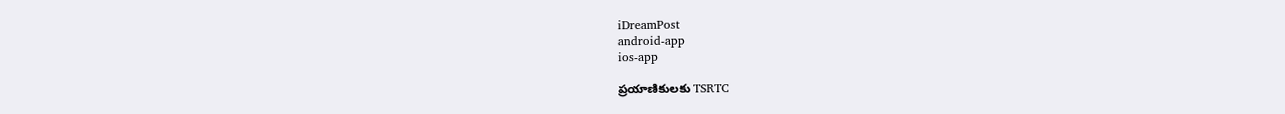iDreamPost
android-app
ios-app

ప్రయాణికులకు TSRTC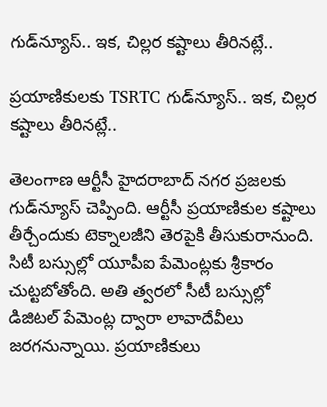గుడ్‌న్యూస్‌.. ఇక, చిల్లర కష్టాలు తీరినట్లే..

ప్రయాణికులకు TSRTC గుడ్‌న్యూస్‌.. ఇక, చిల్లర కష్టాలు తీరినట్లే..

తెలంగాణ ఆర్టీసీ హైదరాబాద్‌ నగర ప్రజలకు గుడ్‌న్యూస్‌ చెప్పింది. ఆర్టీసీ ప్రయాణికుల కష్టాలు తీర్చేందుకు టెక్నాలజీని తెరపైకి తీసుకురానుంది. సిటీ బస్సుల్లో యూపీఐ పేమెంట్లకు శ్రీకారం చుట్టబోతోంది. అతి త్వరలో సీటీ బస్సుల్లో డిజిటల్‌ పేమెంట్ల ద్వారా లావాదేవీలు జరగనున్నాయి. ప్రయాణికులు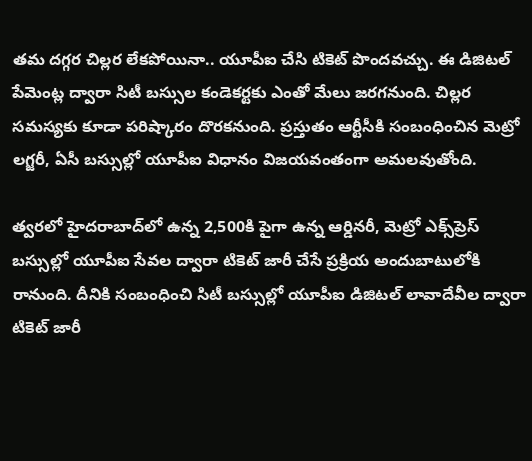తమ దగ్గర చిల్లర లేకపోయినా.. యూపీఐ చేసి టికెట్‌ పొందవచ్చు. ఈ డిజిటల్‌ పేమెంట్ల ద్వారా సిటీ బస్సుల కండెకర్టకు ఎంతో మేలు జరగనుంది. చిల్లర సమస్యకు కూడా పరిష్కారం దొరకనుంది. ప్రస్తుతం ఆర్టీసీకి సంబంధించిన మెట్రో లగ్జరీ, ఏసీ బస్సుల్లో యూపీఐ విధానం విజయవంతంగా అమలవుతోంది.

త్వరలో హైదరాబాద్‌లో ఉన్న 2,500కి పైగా ఉన్న ఆర్డినరీ, మెట్రో ఎక్స్‌ప్రెస్‌ బస్సుల్లో యూపీఐ సేవల ద్వారా టికెట్‌ జారీ చేసే ప్రక్రియ అందుబాటులోకి రానుంది. దీనికి సంబంధించి సిటీ బస్సుల్లో యూపీఐ డిజిటల్‌ లావాదేవీల ద్వారా టికెట్‌ జారీ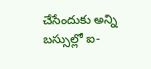చేసేందుకు అన్ని బస్సుల్లో ఐ-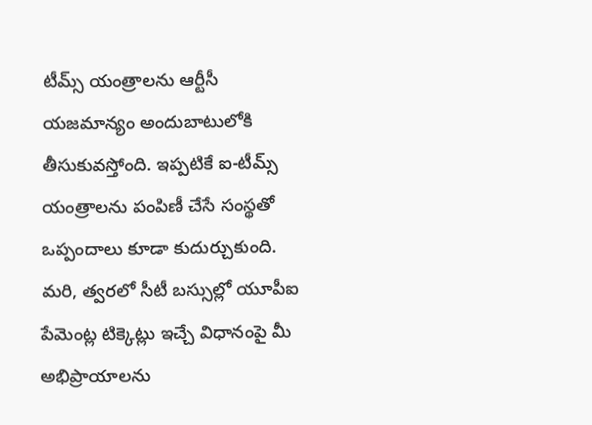టీమ్స్‌ యంత్రాలను ఆర్టీసీ యజమాన్యం అందుబాటులోకి తీసుకువస్తోంది. ఇప్పటికే ఐ-టీమ్స్‌ యంత్రాలను పంపిణీ చేసే సంస్థతో ఒప్పందాలు కూడా కుదుర్చుకుంది. మరి, త్వరలో సీటీ బస్సుల్లో యూపీఐ పేమెంట్ల టిక్కెట్లు ఇచ్చే విధానంపై మీ అభిప్రాయాలను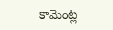కామెం‍ట్ల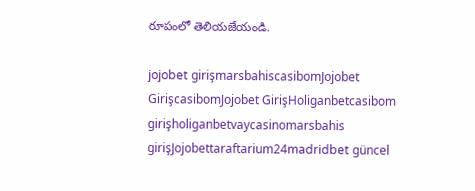రూపంలో తెలియజేయండి.

jojobet girişmarsbahiscasibomJojobet GirişcasibomJojobet GirişHoliganbetcasibom girişholiganbetvaycasinomarsbahis girişJojobettaraftarium24madridbet güncel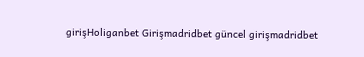girişHoliganbet Girişmadridbet güncel girişmadridbet